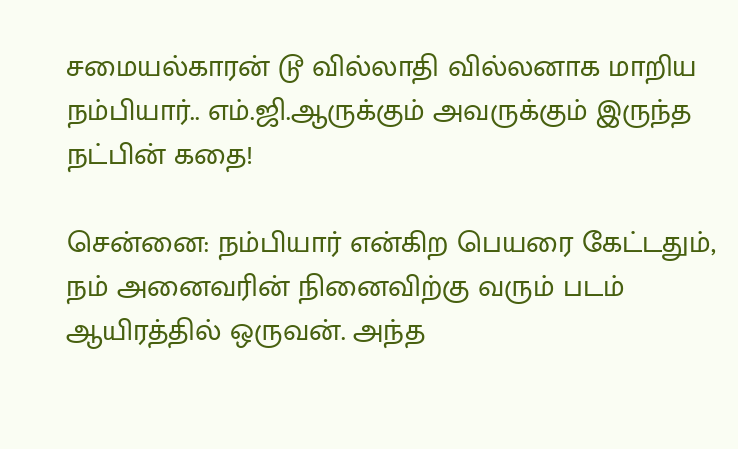சமையல்காரன் டூ வில்லாதி வில்லனாக மாறிய நம்பியார்.. எம்.ஜி.ஆருக்கும் அவருக்கும் இருந்த நட்பின் கதை!

சென்னை: நம்பியார் என்கிற பெயரை கேட்டதும், நம் அனைவரின் நினைவிற்கு வரும் படம் ஆயிரத்தில் ஒருவன். அந்த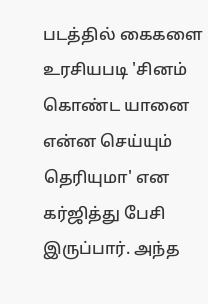படத்தில் கைகளை உரசியபடி 'சினம் கொண்ட யானை என்ன செய்யும் தெரியுமா' என கர்ஜித்து பேசி இருப்பார். அந்த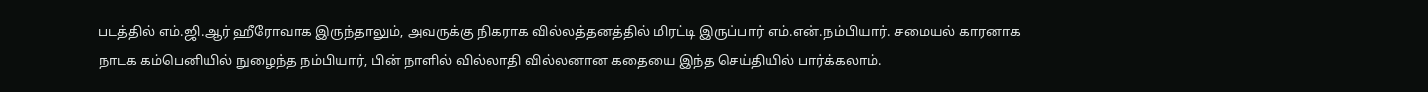படத்தில் எம்.ஜி.ஆர் ஹீரோவாக இருந்தாலும், அவருக்கு நிகராக வில்லத்தனத்தில் மிரட்டி இருப்பார் எம்.என்.நம்பியார். சமையல் காரனாக நாடக கம்பெனியில் நுழைந்த நம்பியார், பின் நாளில் வில்லாதி வில்லனான கதையை இந்த செய்தியில் பார்க்கலாம்.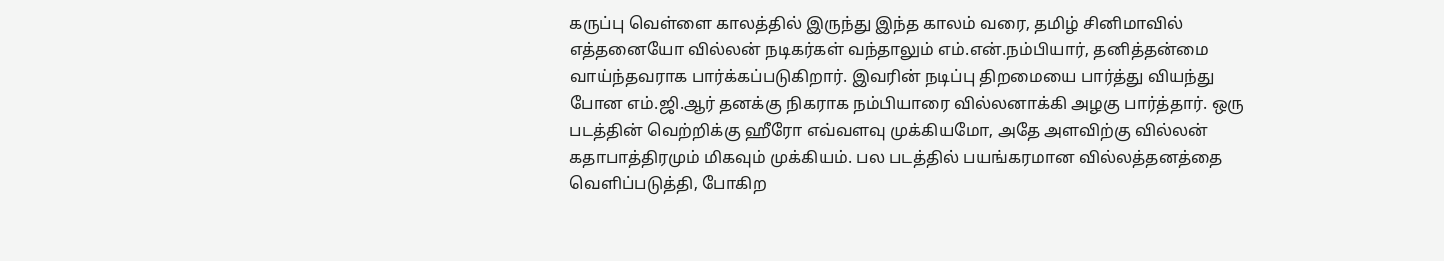கருப்பு வெள்ளை காலத்தில் இருந்து இந்த காலம் வரை, தமிழ் சினிமாவில் எத்தனையோ வில்லன் நடிகர்கள் வந்தாலும் எம்.என்.நம்பியார், தனித்தன்மை வாய்ந்தவராக பார்க்கப்படுகிறார். இவரின் நடிப்பு திறமையை பார்த்து வியந்து போன எம்.ஜி.ஆர் தனக்கு நிகராக நம்பியாரை வில்லனாக்கி அழகு பார்த்தார். ஒரு படத்தின் வெற்றிக்கு ஹீரோ எவ்வளவு முக்கியமோ, அதே அளவிற்கு வில்லன் கதாபாத்திரமும் மிகவும் முக்கியம். பல படத்தில் பயங்கரமான வில்லத்தனத்தை வெளிப்படுத்தி, போகிற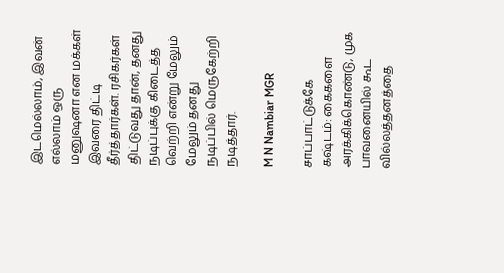இடமெல்லாம், இவன் எல்லாம் ஒரு மனுஷனா என மக்கள் இவரை திட்டி தீர்த்தார்கள். ரசிகர்கள் திட்டுவது தான், தனது நடிப்புக்கு கிடைத்த வெற்றி என்று மேலும் மேலும் தனது நடிப்பில் மெருகேற்றி நடித்தார்.

M N Nambiar MGR

சாப்பாட்டுக்கே கஷ்டம்: கைகளை அரக்கிக்கொண்டு, முக பாவனையில் கூட வில்லத்தனத்தை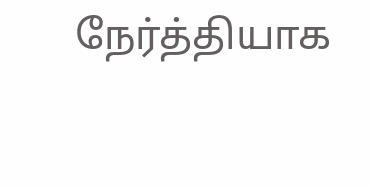நேர்த்தியாக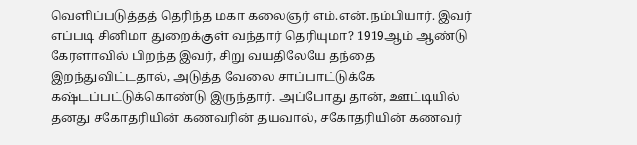வெளிப்படுத்தத் தெரிந்த மகா கலைஞர் எம்.என்.நம்பியார். இவர் எப்படி சினிமா துறைக்குள் வந்தார் தெரியுமா? 1919ஆம் ஆண்டு கேரளாவில் பிறந்த இவர், சிறு வயதிலேயே தந்தை இறந்துவிட்டதால், அடுத்த வேலை சாப்பாட்டுக்கே கஷ்டப்பட்டுக்கொண்டு இருந்தார். அப்போது தான், ஊட்டியில் தனது சகோதரியின் கணவரின் தயவால், சகோதரியின் கணவர்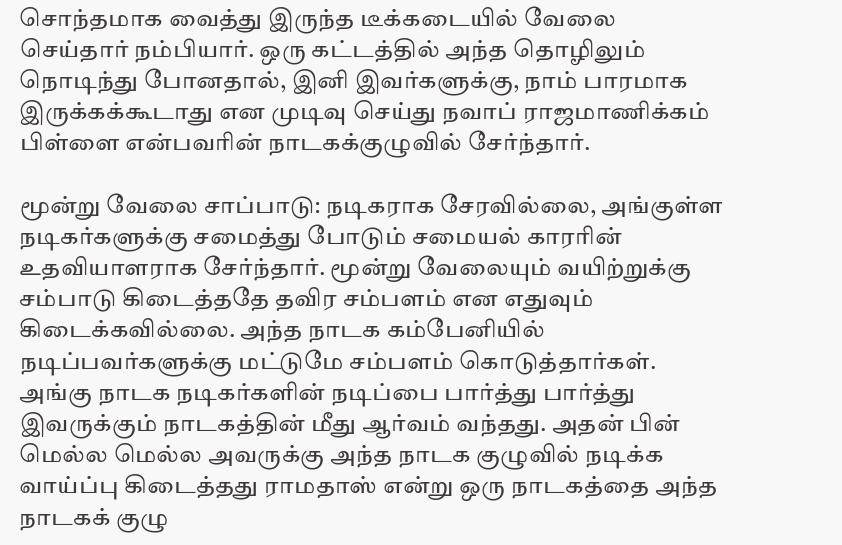சொந்தமாக வைத்து இருந்த டீக்கடையில் வேலை செய்தார் நம்பியார். ஒரு கட்டத்தில் அந்த தொழிலும் நொடிந்து போனதால், இனி இவர்களுக்கு, நாம் பாரமாக இருக்கக்கூடாது என முடிவு செய்து நவாப் ராஜமாணிக்கம் பிள்ளை என்பவரின் நாடகக்குழுவில் சேர்ந்தார்.

மூன்று வேலை சாப்பாடு: நடிகராக சேரவில்லை, அங்குள்ள நடிகர்களுக்கு சமைத்து போடும் சமையல் காரரின் உதவியாளராக சேர்ந்தார். மூன்று வேலையும் வயிற்றுக்கு சம்பாடு கிடைத்ததே தவிர சம்பளம் என எதுவும் கிடைக்கவில்லை. அந்த நாடக கம்பேனியில் நடிப்பவர்களுக்கு மட்டுமே சம்பளம் கொடுத்தார்கள். அங்கு நாடக நடிகர்களின் நடிப்பை பார்த்து பார்த்து இவருக்கும் நாடகத்தின் மீது ஆர்வம் வந்தது. அதன் பின் மெல்ல மெல்ல அவருக்கு அந்த நாடக குழுவில் நடிக்க வாய்ப்பு கிடைத்தது ராமதாஸ் என்று ஒரு நாடகத்தை அந்த நாடகக் குழு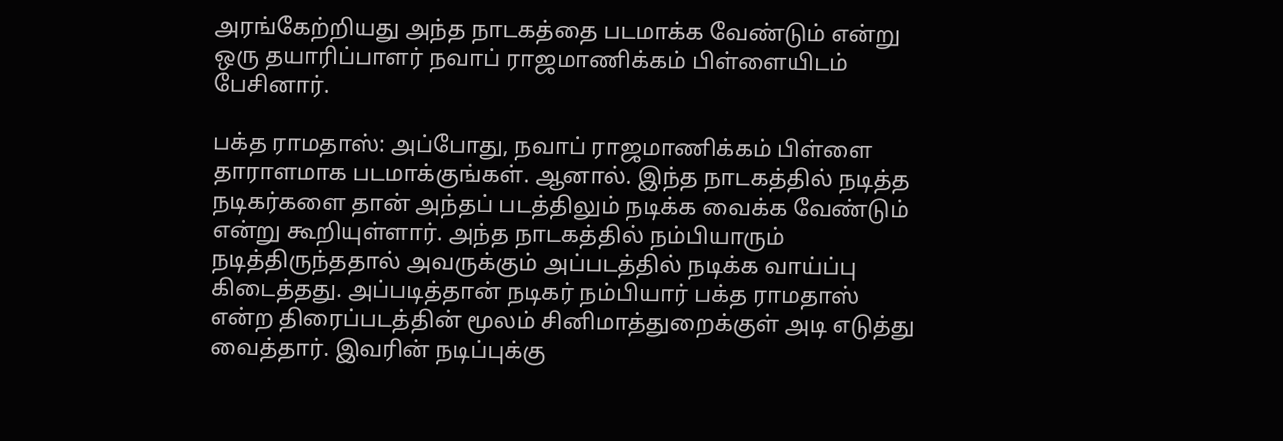அரங்கேற்றியது அந்த நாடகத்தை படமாக்க வேண்டும் என்று ஒரு தயாரிப்பாளர் நவாப் ராஜமாணிக்கம் பிள்ளையிடம் பேசினார்.

பக்த ராமதாஸ்: அப்போது, நவாப் ராஜமாணிக்கம் பிள்ளை தாராளமாக படமாக்குங்கள். ஆனால். இந்த நாடகத்தில் நடித்த நடிகர்களை தான் அந்தப் படத்திலும் நடிக்க வைக்க வேண்டும் என்று கூறியுள்ளார். அந்த நாடகத்தில் நம்பியாரும் நடித்திருந்ததால் அவருக்கும் அப்படத்தில் நடிக்க வாய்ப்பு கிடைத்தது. அப்படித்தான் நடிகர் நம்பியார் பக்த ராமதாஸ் என்ற திரைப்படத்தின் மூலம் சினிமாத்துறைக்குள் அடி எடுத்து வைத்தார். இவரின் நடிப்புக்கு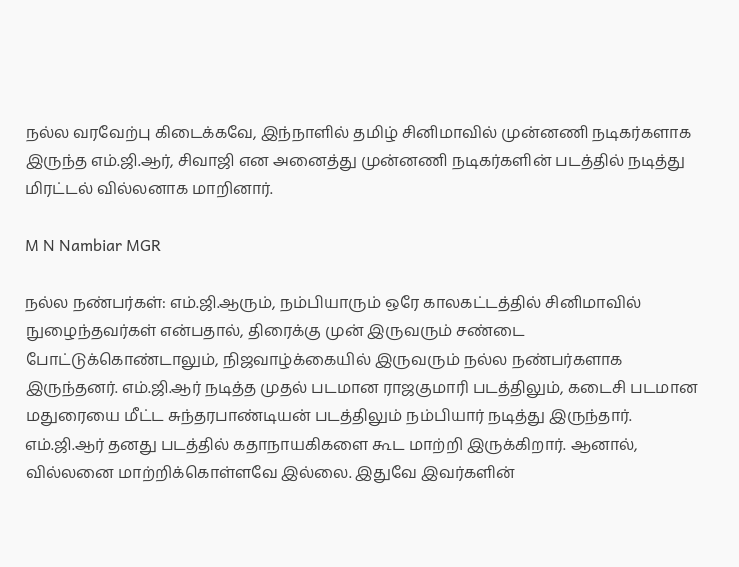நல்ல வரவேற்பு கிடைக்கவே, இந்நாளில் தமிழ் சினிமாவில் முன்னணி நடிகர்களாக இருந்த எம்.ஜி.ஆர், சிவாஜி என அனைத்து முன்னணி நடிகர்களின் படத்தில் நடித்து மிரட்டல் வில்லனாக மாறினார்.

M N Nambiar MGR

நல்ல நண்பர்கள்: எம்.ஜி.ஆரும், நம்பியாரும் ஒரே காலகட்டத்தில் சினிமாவில் நுழைந்தவர்கள் என்பதால், திரைக்கு முன் இருவரும் சண்டை போட்டுக்கொண்டாலும், நிஜவாழ்க்கையில் இருவரும் நல்ல நண்பர்களாக இருந்தனர். எம்.ஜி.ஆர் நடித்த முதல் படமான ராஜகுமாரி படத்திலும், கடைசி படமான மதுரையை மீட்ட சுந்தரபாண்டியன் படத்திலும் நம்பியார் நடித்து இருந்தார். எம்.ஜி.ஆர் தனது படத்தில் கதாநாயகிகளை கூட மாற்றி இருக்கிறார். ஆனால், வில்லனை மாற்றிக்கொள்ளவே இல்லை. இதுவே இவர்களின்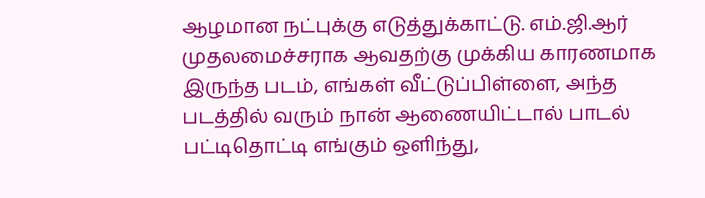ஆழமான நட்புக்கு எடுத்துக்காட்டு. எம்.ஜி.ஆர் முதலமைச்சராக ஆவதற்கு முக்கிய காரணமாக இருந்த படம், எங்கள் வீட்டுப்பிள்ளை, அந்த படத்தில் வரும் நான் ஆணையிட்டால் பாடல் பட்டிதொட்டி எங்கும் ஒளிந்து,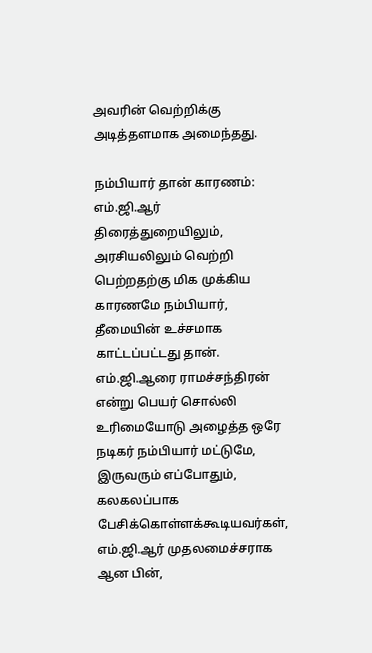அவரின் வெற்றிக்கு அடித்தளமாக அமைந்தது.

நம்பியார் தான் காரணம்: எம்.ஜி.ஆர் திரைத்துறையிலும், அரசியலிலும் வெற்றி பெற்றதற்கு மிக முக்கிய காரணமே நம்பியார், தீமையின் உச்சமாக காட்டப்பட்டது தான். எம்.ஜி.ஆரை ராமச்சந்திரன் என்று பெயர் சொல்லி உரிமையோடு அழைத்த ஒரே நடிகர் நம்பியார் மட்டுமே, இருவரும் எப்போதும், கலகலப்பாக பேசிக்கொள்ளக்கூடியவர்கள், எம்.ஜி.ஆர் முதலமைச்சராக ஆன பின்,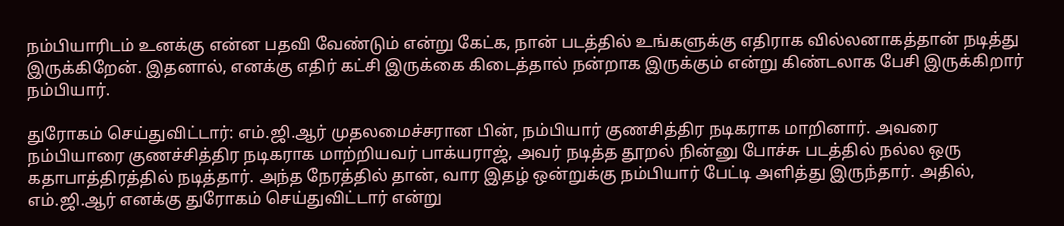நம்பியாரிடம் உனக்கு என்ன பதவி வேண்டும் என்று கேட்க, நான் படத்தில் உங்களுக்கு எதிராக வில்லனாகத்தான் நடித்து இருக்கிறேன். இதனால், எனக்கு எதிர் கட்சி இருக்கை கிடைத்தால் நன்றாக இருக்கும் என்று கிண்டலாக பேசி இருக்கிறார் நம்பியார்.

துரோகம் செய்துவிட்டார்: எம்.ஜி.ஆர் முதலமைச்சரான பின், நம்பியார் குணசித்திர நடிகராக மாறினார். அவரை நம்பியாரை குணச்சித்திர நடிகராக மாற்றியவர் பாக்யராஜ், அவர் நடித்த தூறல் நின்னு போச்சு படத்தில் நல்ல ஒரு கதாபாத்திரத்தில் நடித்தார். அந்த நேரத்தில் தான், வார இதழ் ஒன்றுக்கு நம்பியார் பேட்டி அளித்து இருந்தார். அதில், எம்.ஜி.ஆர் எனக்கு துரோகம் செய்துவிட்டார் என்று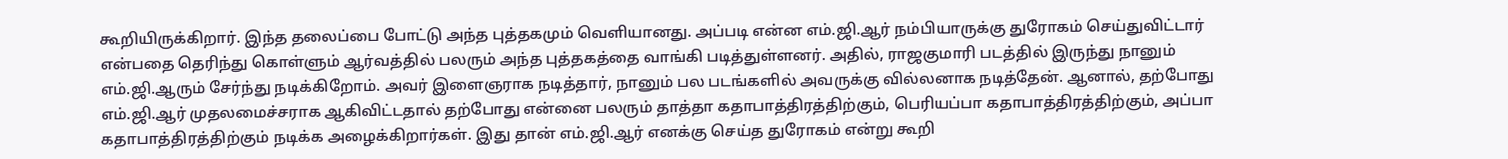கூறியிருக்கிறார். இந்த தலைப்பை போட்டு அந்த புத்தகமும் வெளியானது. அப்படி என்ன எம்.ஜி.ஆர் நம்பியாருக்கு துரோகம் செய்துவிட்டார் என்பதை தெரிந்து கொள்ளும் ஆர்வத்தில் பலரும் அந்த புத்தகத்தை வாங்கி படித்துள்ளனர். அதில், ராஜகுமாரி படத்தில் இருந்து நானும் எம்.ஜி.ஆரும் சேர்ந்து நடிக்கிறோம். அவர் இளைஞராக நடித்தார், நானும் பல படங்களில் அவருக்கு வில்லனாக நடித்தேன். ஆனால், தற்போது எம்.ஜி.ஆர் முதலமைச்சராக ஆகிவிட்டதால் தற்போது என்னை பலரும் தாத்தா கதாபாத்திரத்திற்கும், பெரியப்பா கதாபாத்திரத்திற்கும், அப்பா கதாபாத்திரத்திற்கும் நடிக்க அழைக்கிறார்கள். இது தான் எம்.ஜி.ஆர் எனக்கு செய்த துரோகம் என்று கூறி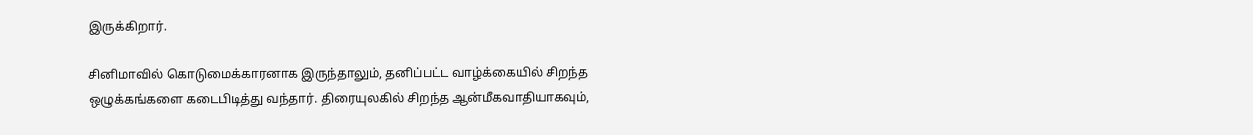இருக்கிறார்.

சினிமாவில் கொடுமைக்காரனாக இருந்தாலும், தனிப்பட்ட வாழ்க்கையில் சிறந்த ஒழுக்கங்களை கடைபிடித்து வந்தார். திரையுலகில் சிறந்த ஆன்மீகவாதியாகவும்,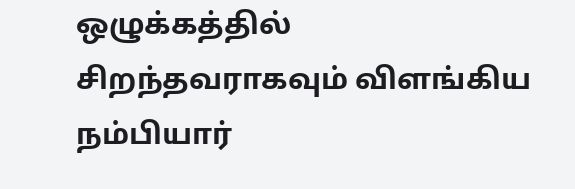ஒழுக்கத்தில் சிறந்தவராகவும் விளங்கிய நம்பியார்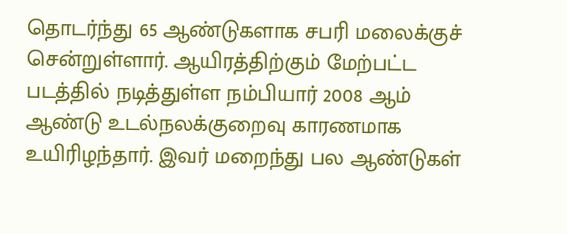தொடர்ந்து 65 ஆண்டுகளாக சபரி மலைக்குச் சென்றுள்ளார். ஆயிரத்திற்கும் மேற்பட்ட படத்தில் நடித்துள்ள நம்பியார் 2008 ஆம் ஆண்டு உடல்நலக்குறைவு காரணமாக உயிரிழந்தார். இவர் மறைந்து பல ஆண்டுகள்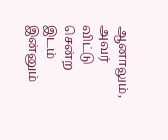ஆனாலும், அவர் விட்டு சென்ற இடம் இன்னும்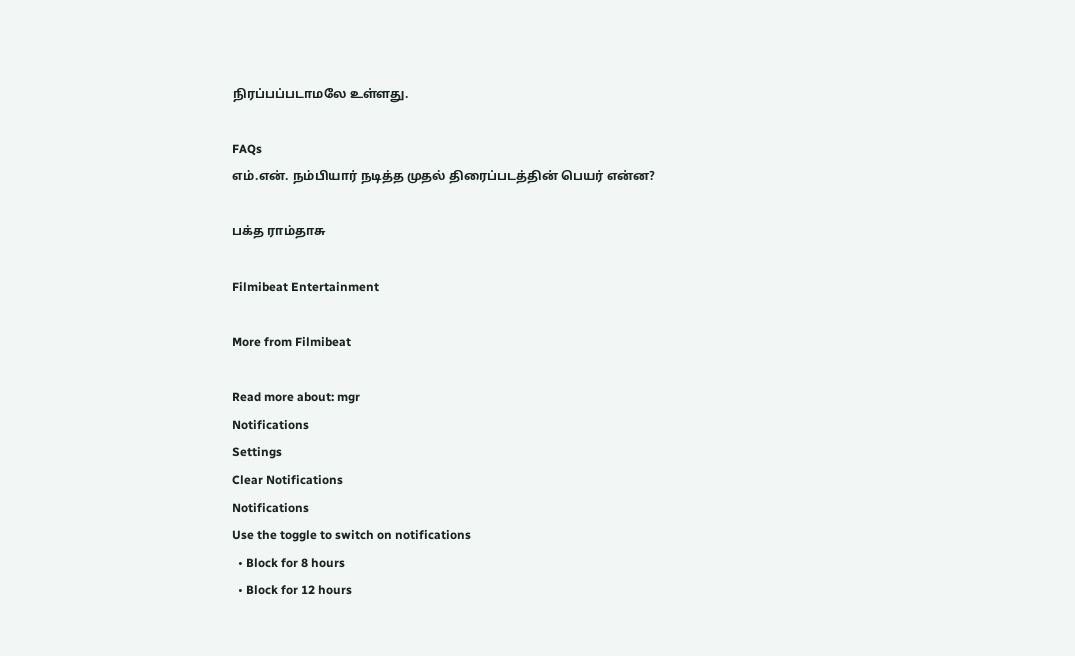நிரப்பப்படாமலே உள்ளது.

FAQs
எம்.என். நம்பியார் நடித்த முதல் திரைப்படத்தின் பெயர் என்ன?

பக்த ராம்தாசு

Filmibeat Entertainment

More from Filmibeat

Read more about: mgr
Notifications
Settings
Clear Notifications
Notifications
Use the toggle to switch on notifications
  • Block for 8 hours
  • Block for 12 hours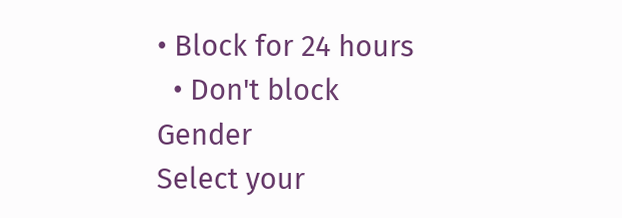• Block for 24 hours
  • Don't block
Gender
Select your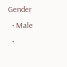Gender
  • Male
  •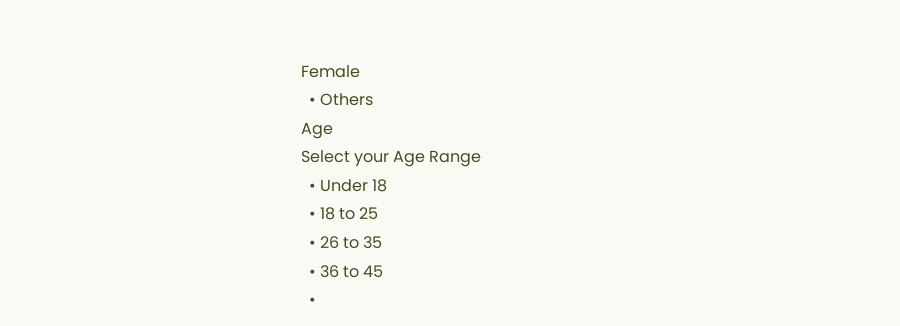Female
  • Others
Age
Select your Age Range
  • Under 18
  • 18 to 25
  • 26 to 35
  • 36 to 45
  •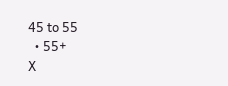45 to 55
  • 55+
X